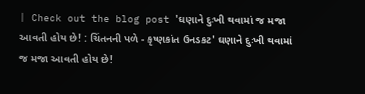| Check out the blog post 'ઘણાને દુઃખી થવામાં જ મજા આવતી હોય છે! : ચિંતનની પળે - કૃષ્ણકાંત ઉનડકટ' ઘણાને દુઃખી થવામાં જ મજા આવતી હોય છે!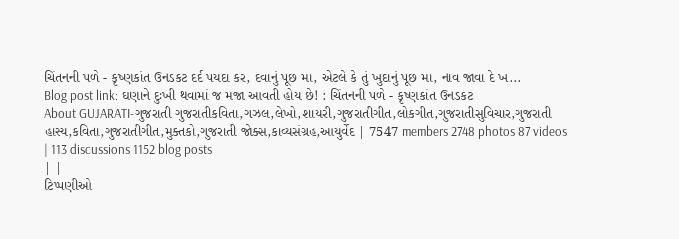ચિંતનની પળે - કૃષ્ણકાંત ઉનડકટ દર્દ પયદા કર, દવાનું પૂછ મા, એટલે કે તું ખુદાનું પૂછ મા, નાવ જાવા દે ખ...
Blog post link: ઘણાને દુઃખી થવામાં જ મજા આવતી હોય છે! : ચિંતનની પળે - કૃષ્ણકાંત ઉનડકટ
About GUJARATI-ગુજરાતી ગુજરાતીકવિતા,ગઝલ,લેખો,શાયરી,ગુજરાતીગીત,લોકગીત,ગુજરાતીસુવિચાર,ગુજરાતી હાસ્ય,કવિતા,ગુજરાતીગીત,મુક્તકો,ગુજરાતી જોક્સ,કાવ્યસંગ્રહ,આયુર્વેદ | 7547 members 2748 photos 87 videos
| 113 discussions 1152 blog posts
| |
ટિપ્પણીઓ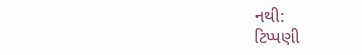નથી:
ટિપ્પણી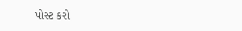પોસ્ટ કરો